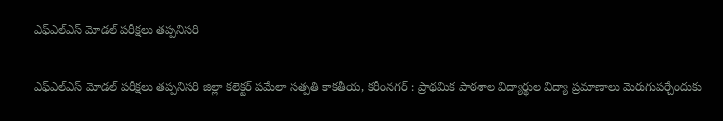ఎఫ్‌ఎల్‌ఎస్ మోడల్ పరీక్షలు తప్పనిసరి

ఎఫ్‌ఎల్‌ఎస్ మోడల్ పరీక్షలు తప్పనిసరి జిల్లా కలెక్టర్ పమేలా సత్పతి కాకతీయ, కరీంనగర్ : ప్రాథమిక పాఠశాల విద్యార్థుల విద్యా ప్రమాణాలు మెరుగుపర్చేందుకు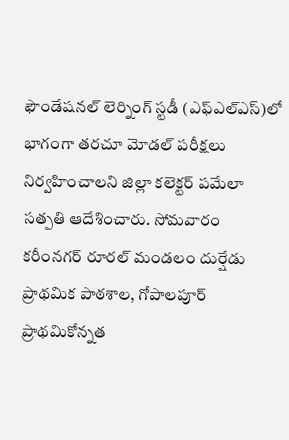ఫౌండేషనల్ లెర్నింగ్ స్టడీ (ఎఫ్‌ఎల్‌ఎస్)లో భాగంగా తరచూ మోడల్ పరీక్షలు నిర్వహించాలని జిల్లా కలెక్టర్ పమేలా సత్పతి ఆదేశించారు. సోమవారం కరీంనగర్ రూరల్ మండలం దుర్షేడు ప్రాథమిక పాఠశాల, గోపాలపూర్ ప్రాథమికోన్నత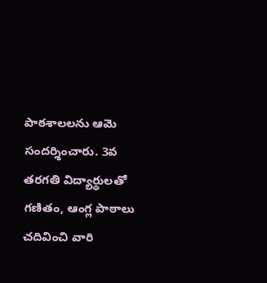పాఠశాలలను ఆమె సందర్శించారు. 3వ తరగతి విద్యార్థులతో గణితం, ఆంగ్ల పాఠాలు చదివించి వారి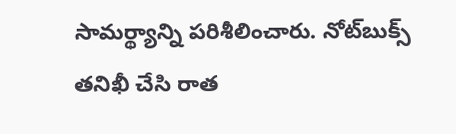సామర్థ్యాన్ని పరిశీలించారు. నోట్‌బుక్స్ తనిఖీ చేసి రాత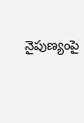నైపుణ్యంపై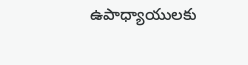ఉపాధ్యాయులకు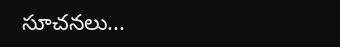సూచనలు...